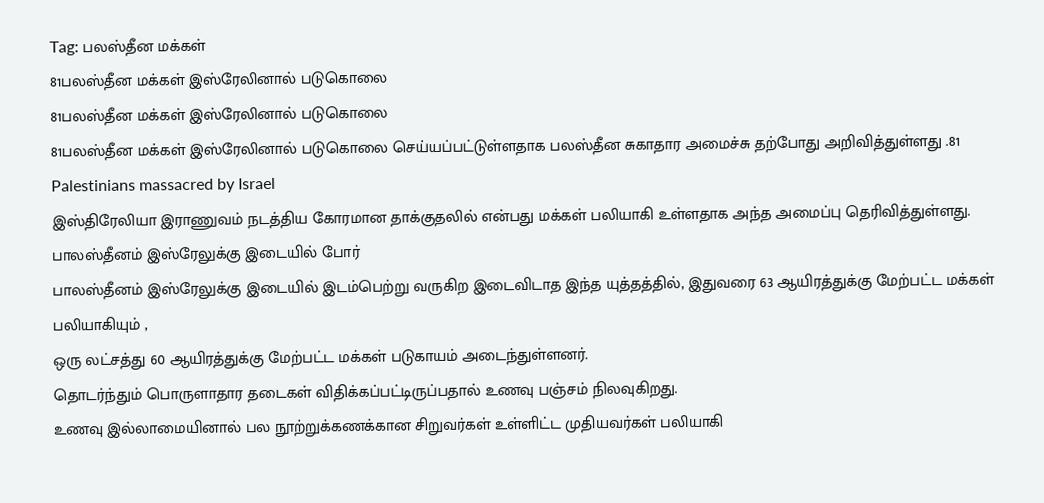Tag: பலஸ்தீன மக்கள்
81பலஸ்தீன மக்கள் இஸ்ரேலினால் படுகொலை
81பலஸ்தீன மக்கள் இஸ்ரேலினால் படுகொலை
81பலஸ்தீன மக்கள் இஸ்ரேலினால் படுகொலை செய்யப்பட்டுள்ளதாக பலஸ்தீன சுகாதார அமைச்சு தற்போது அறிவித்துள்ளது .81 Palestinians massacred by Israel
இஸ்திரேலியா இராணுவம் நடத்திய கோரமான தாக்குதலில் என்பது மக்கள் பலியாகி உள்ளதாக அந்த அமைப்பு தெரிவித்துள்ளது.
பாலஸ்தீனம் இஸ்ரேலுக்கு இடையில் போர்
பாலஸ்தீனம் இஸ்ரேலுக்கு இடையில் இடம்பெற்று வருகிற இடைவிடாத இந்த யுத்தத்தில், இதுவரை 63 ஆயிரத்துக்கு மேற்பட்ட மக்கள் பலியாகியும் ,
ஒரு லட்சத்து 60 ஆயிரத்துக்கு மேற்பட்ட மக்கள் படுகாயம் அடைந்துள்ளனர்.
தொடர்ந்தும் பொருளாதார தடைகள் விதிக்கப்பட்டிருப்பதால் உணவு பஞ்சம் நிலவுகிறது.
உணவு இல்லாமையினால் பல நூற்றுக்கணக்கான சிறுவர்கள் உள்ளிட்ட முதியவர்கள் பலியாகி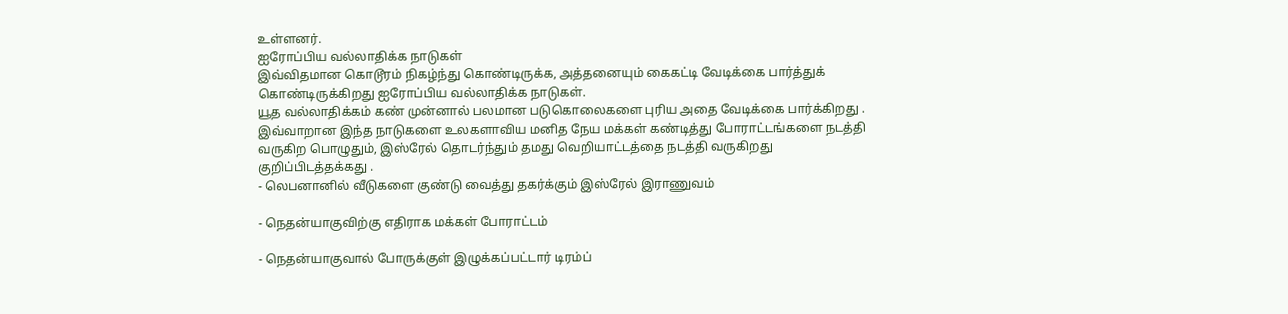உள்ளனர்.
ஐரோப்பிய வல்லாதிக்க நாடுகள்
இவ்விதமான கொடூரம் நிகழ்ந்து கொண்டிருக்க, அத்தனையும் கைகட்டி வேடிக்கை பார்த்துக் கொண்டிருக்கிறது ஐரோப்பிய வல்லாதிக்க நாடுகள்.
யூத வல்லாதிக்கம் கண் முன்னால் பலமான படுகொலைகளை புரிய அதை வேடிக்கை பார்க்கிறது .
இவ்வாறான இந்த நாடுகளை உலகளாவிய மனித நேய மக்கள் கண்டித்து போராட்டங்களை நடத்தி வருகிற பொழுதும், இஸ்ரேல் தொடர்ந்தும் தமது வெறியாட்டத்தை நடத்தி வருகிறது குறிப்பிடத்தக்கது .
- லெபனானில் வீடுகளை குண்டு வைத்து தகர்க்கும் இஸ்ரேல் இராணுவம்

- நெதன்யாகுவிற்கு எதிராக மக்கள் போராட்டம்

- நெதன்யாகுவால் போருக்குள் இழுக்கப்பட்டார் டிரம்ப்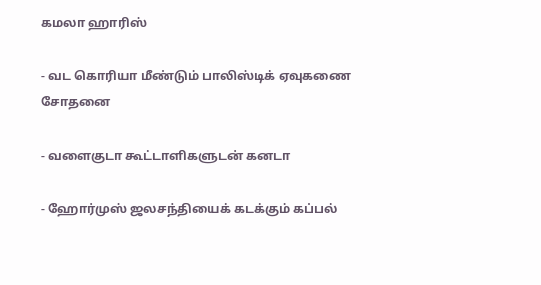கமலா ஹாரிஸ்

- வட கொரியா மீண்டும் பாலிஸ்டிக் ஏவுகணை சோதனை

- வளைகுடா கூட்டாளிகளுடன் கனடா

- ஹோர்முஸ் ஜலசந்தியைக் கடக்கும் கப்பல்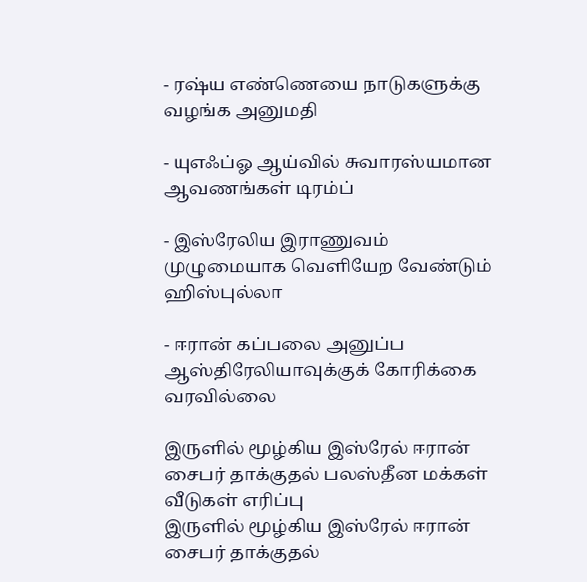- ரஷ்ய எண்ணெயை நாடுகளுக்கு வழங்க அனுமதி

- யுஎஃப்ஓ ஆய்வில் சுவாரஸ்யமான ஆவணங்கள் டிரம்ப்

- இஸ்ரேலிய இராணுவம் முழுமையாக வெளியேற வேண்டும் ஹிஸ்புல்லா

- ஈரான் கப்பலை அனுப்ப ஆஸ்திரேலியாவுக்குக் கோரிக்கை வரவில்லை

இருளில் மூழ்கிய இஸ்ரேல் ஈரான் சைபர் தாக்குதல் பலஸ்தீன மக்கள் வீடுகள் எரிப்பு
இருளில் மூழ்கிய இஸ்ரேல் ஈரான் சைபர் தாக்குதல்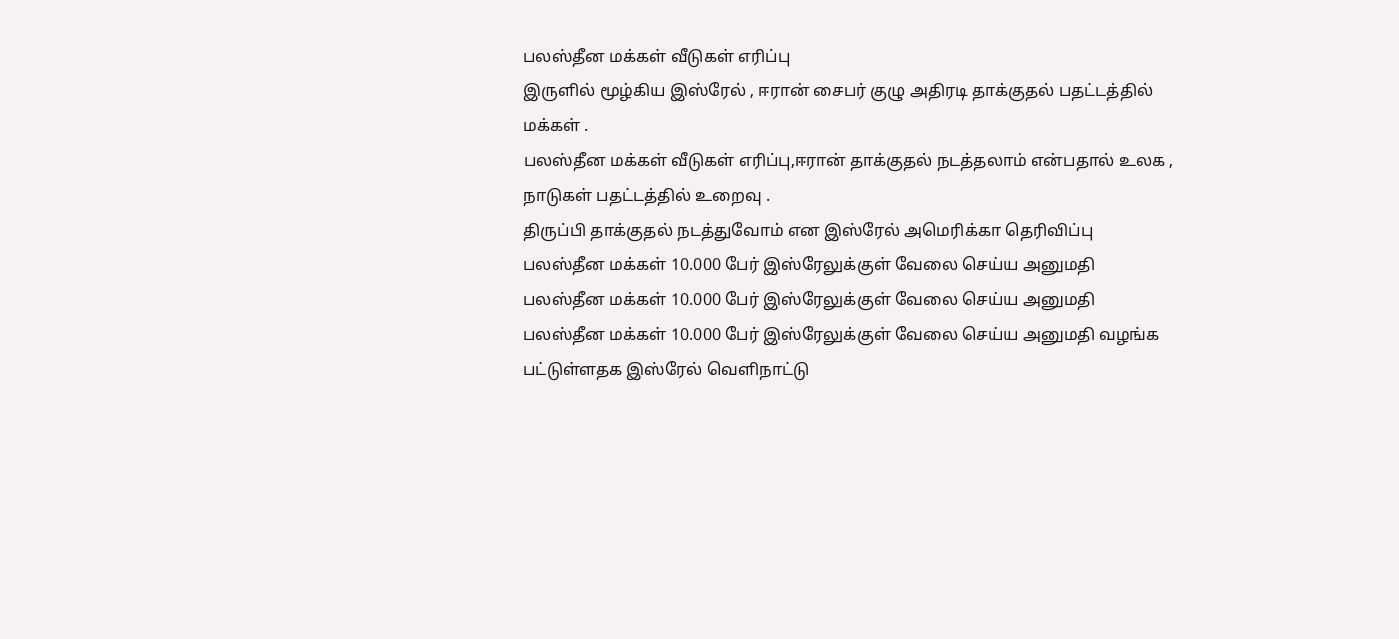பலஸ்தீன மக்கள் வீடுகள் எரிப்பு
இருளில் மூழ்கிய இஸ்ரேல் , ஈரான் சைபர் குழு அதிரடி தாக்குதல் பதட்டத்தில் மக்கள் .
பலஸ்தீன மக்கள் வீடுகள் எரிப்பு,ஈரான் தாக்குதல் நடத்தலாம் என்பதால் உலக , நாடுகள் பதட்டத்தில் உறைவு .
திருப்பி தாக்குதல் நடத்துவோம் என இஸ்ரேல் அமெரிக்கா தெரிவிப்பு
பலஸ்தீன மக்கள் 10.000 பேர் இஸ்ரேலுக்குள் வேலை செய்ய அனுமதி
பலஸ்தீன மக்கள் 10.000 பேர் இஸ்ரேலுக்குள் வேலை செய்ய அனுமதி
பலஸ்தீன மக்கள் 10.000 பேர் இஸ்ரேலுக்குள் வேலை செய்ய அனுமதி வழங்க பட்டுள்ளதக இஸ்ரேல் வெளிநாட்டு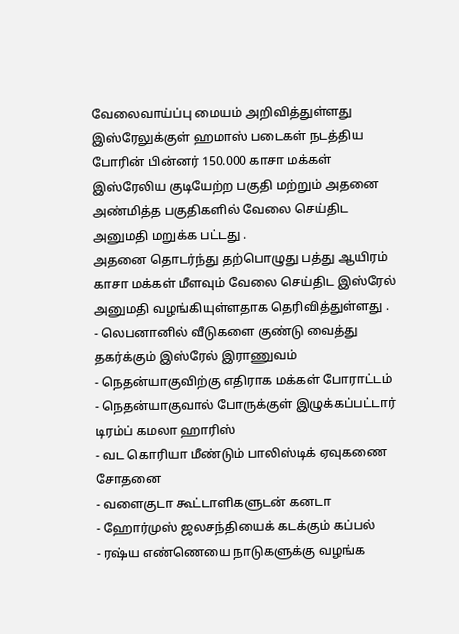வேலைவாய்ப்பு மையம் அறிவித்துள்ளது
இஸ்ரேலுக்குள் ஹமாஸ் படைகள் நடத்திய போரின் பின்னர் 150.000 காசா மக்கள் இஸ்ரேலிய குடியேற்ற பகுதி மற்றும் அதனை அண்மித்த பகுதிகளில் வேலை செய்திட அனுமதி மறுக்க பட்டது .
அதனை தொடர்ந்து தற்பொழுது பத்து ஆயிரம் காசா மக்கள் மீளவும் வேலை செய்திட இஸ்ரேல் அனுமதி வழங்கியுள்ளதாக தெரிவித்துள்ளது .
- லெபனானில் வீடுகளை குண்டு வைத்து தகர்க்கும் இஸ்ரேல் இராணுவம்
- நெதன்யாகுவிற்கு எதிராக மக்கள் போராட்டம்
- நெதன்யாகுவால் போருக்குள் இழுக்கப்பட்டார் டிரம்ப் கமலா ஹாரிஸ்
- வட கொரியா மீண்டும் பாலிஸ்டிக் ஏவுகணை சோதனை
- வளைகுடா கூட்டாளிகளுடன் கனடா
- ஹோர்முஸ் ஜலசந்தியைக் கடக்கும் கப்பல்
- ரஷ்ய எண்ணெயை நாடுகளுக்கு வழங்க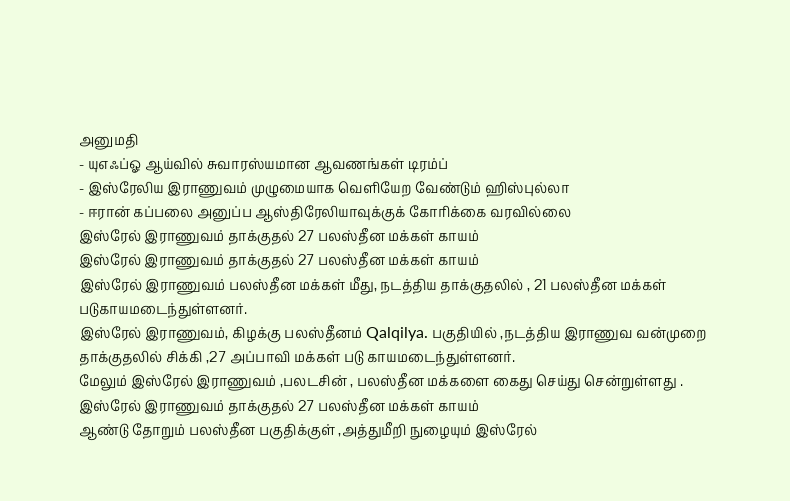அனுமதி
- யுஎஃப்ஓ ஆய்வில் சுவாரஸ்யமான ஆவணங்கள் டிரம்ப்
- இஸ்ரேலிய இராணுவம் முழுமையாக வெளியேற வேண்டும் ஹிஸ்புல்லா
- ஈரான் கப்பலை அனுப்ப ஆஸ்திரேலியாவுக்குக் கோரிக்கை வரவில்லை
இஸ்ரேல் இராணுவம் தாக்குதல் 27 பலஸ்தீன மக்கள் காயம்
இஸ்ரேல் இராணுவம் தாக்குதல் 27 பலஸ்தீன மக்கள் காயம்
இஸ்ரேல் இராணுவம் பலஸ்தீன மக்கள் மீது, நடத்திய தாக்குதலில் , 21 பலஸ்தீன மக்கள் படுகாயமடைந்துள்ளனர்.
இஸ்ரேல் இராணுவம், கிழக்கு பலஸ்தீனம் Qalqilya. பகுதியில் ,நடத்திய இராணுவ வன்முறை தாக்குதலில் சிக்கி ,27 அப்பாவி மக்கள் படு காயமடைந்துள்ளனர்.
மேலும் இஸ்ரேல் இராணுவம் ,பலடசின் , பலஸ்தீன மக்களை கைது செய்து சென்றுள்ளது .
இஸ்ரேல் இராணுவம் தாக்குதல் 27 பலஸ்தீன மக்கள் காயம்
ஆண்டு தோறும் பலஸ்தீன பகுதிக்குள் ,அத்துமீறி நுழையும் இஸ்ரேல்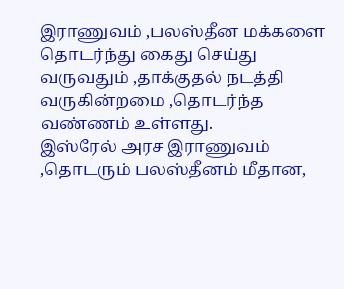இராணுவம் ,பலஸ்தீன மக்களை தொடர்ந்து கைது செய்து வருவதும் ,தாக்குதல் நடத்தி வருகின்றமை ,தொடர்ந்த வண்ணம் உள்ளது.
இஸ்ரேல் அரச இராணுவம் ,தொடரும் பலஸ்தீனம் மீதான,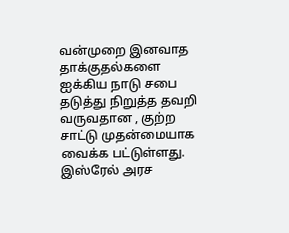வன்முறை இனவாத தாக்குதல்களை ஐக்கிய நாடு சபை தடுத்து நிறுத்த தவறி வருவதான , குற்ற சாட்டு முதன்மையாக வைக்க பட்டுள்ளது.
இஸ்ரேல் அரச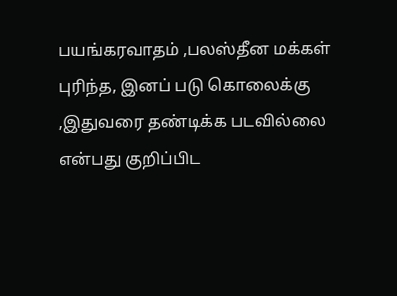பயங்கரவாதம் ,பலஸ்தீன மக்கள் புரிந்த, இனப் படு கொலைக்கு ,இதுவரை தண்டிக்க படவில்லை என்பது குறிப்பிட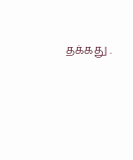தக்கது .